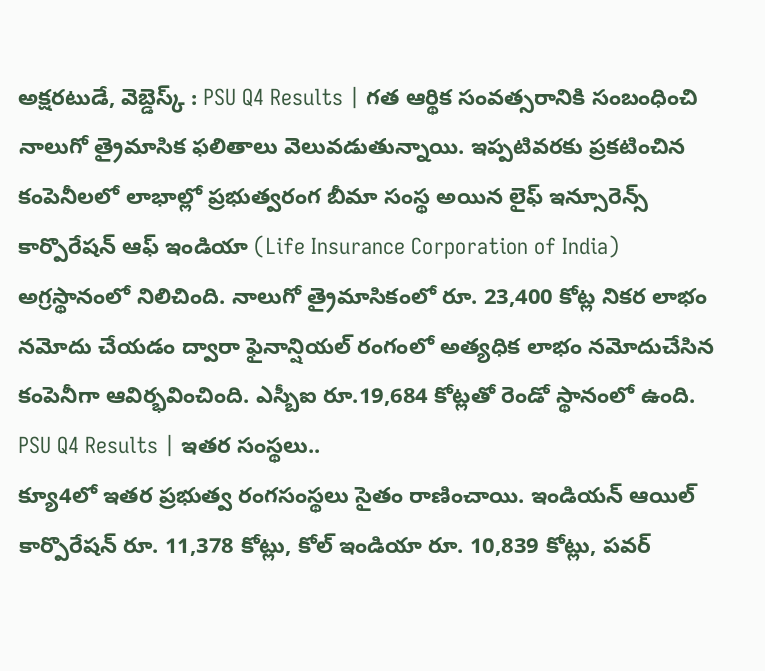అక్షరటుడే, వెబ్డెస్క్ : PSU Q4 Results | గత ఆర్థిక సంవత్సరానికి సంబంధించి నాలుగో త్రైమాసిక ఫలితాలు వెలువడుతున్నాయి. ఇప్పటివరకు ప్రకటించిన కంపెనీలలో లాభాల్లో ప్రభుత్వరంగ బీమా సంస్థ అయిన లైఫ్ ఇన్సూరెన్స్ కార్పొరేషన్ ఆఫ్ ఇండియా (Life Insurance Corporation of India) అగ్రస్థానంలో నిలిచింది. నాలుగో త్రైమాసికంలో రూ. 23,400 కోట్ల నికర లాభం నమోదు చేయడం ద్వారా ఫైనాన్షియల్ రంగంలో అత్యధిక లాభం నమోదుచేసిన కంపెనీగా ఆవిర్భవించింది. ఎస్బీఐ రూ.19,684 కోట్లతో రెండో స్థానంలో ఉంది.
PSU Q4 Results | ఇతర సంస్థలు..
క్యూ4లో ఇతర ప్రభుత్వ రంగసంస్థలు సైతం రాణించాయి. ఇండియన్ ఆయిల్ కార్పొరేషన్ రూ. 11,378 కోట్లు, కోల్ ఇండియా రూ. 10,839 కోట్లు, పవర్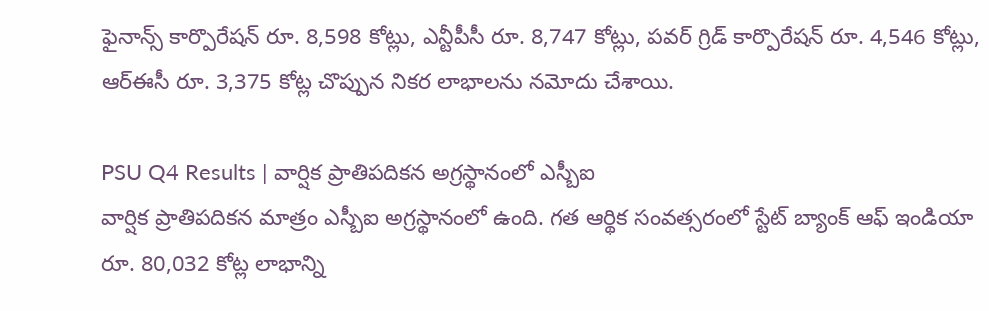ఫైనాన్స్ కార్పొరేషన్ రూ. 8,598 కోట్లు, ఎన్టీపీసీ రూ. 8,747 కోట్లు, పవర్ గ్రిడ్ కార్పొరేషన్ రూ. 4,546 కోట్లు, ఆర్ఈసీ రూ. 3,375 కోట్ల చొప్పున నికర లాభాలను నమోదు చేశాయి.

PSU Q4 Results | వార్షిక ప్రాతిపదికన అగ్రస్థానంలో ఎస్బీఐ
వార్షిక ప్రాతిపదికన మాత్రం ఎస్బీఐ అగ్రస్థానంలో ఉంది. గత ఆర్థిక సంవత్సరంలో స్టేట్ బ్యాంక్ ఆఫ్ ఇండియా రూ. 80,032 కోట్ల లాభాన్ని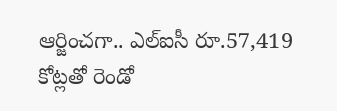ఆర్జించగా.. ఎల్ఐసీ రూ.57,419 కోట్లతో రెండో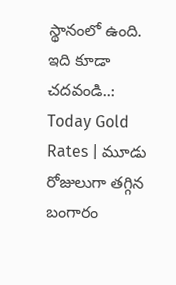స్థానంలో ఉంది.
ఇది కూడా చదవండి..: Today Gold Rates | మూడు రోజులుగా తగ్గిన బంగారం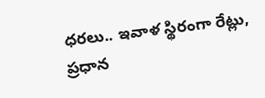ధరలు.. ఇవాళ స్థిరంగా రేట్లు, ప్రధాన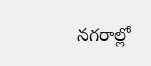నగరాల్లో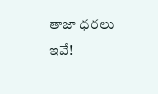తాజా ధరలు ఇవే!